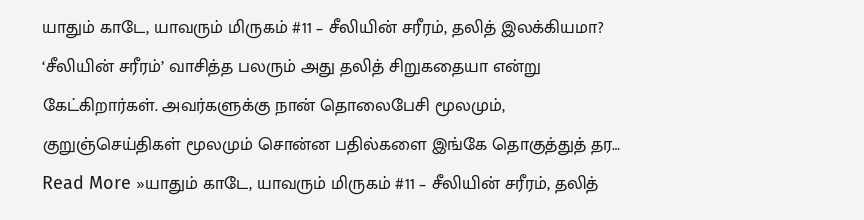யாதும் காடே, யாவரும் மிருகம் #11 – சீலியின் சரீரம், தலித் இலக்கியமா?
‘சீலியின் சரீரம்’ வாசித்த பலரும் அது தலித் சிறுகதையா என்று கேட்கிறார்கள். அவர்களுக்கு நான் தொலைபேசி மூலமும், குறுஞ்செய்திகள் மூலமும் சொன்ன பதில்களை இங்கே தொகுத்துத் தர… Read More »யாதும் காடே, யாவரும் மிருகம் #11 – சீலியின் சரீரம், தலித்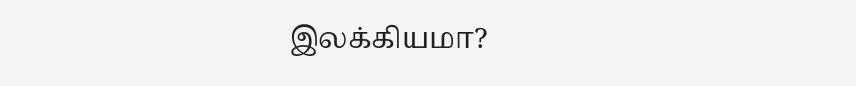இலக்கியமா?